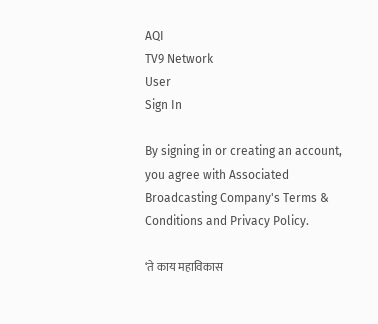AQI
TV9 Network
User
Sign In

By signing in or creating an account, you agree with Associated Broadcasting Company's Terms & Conditions and Privacy Policy.

‘ते काय महाविकास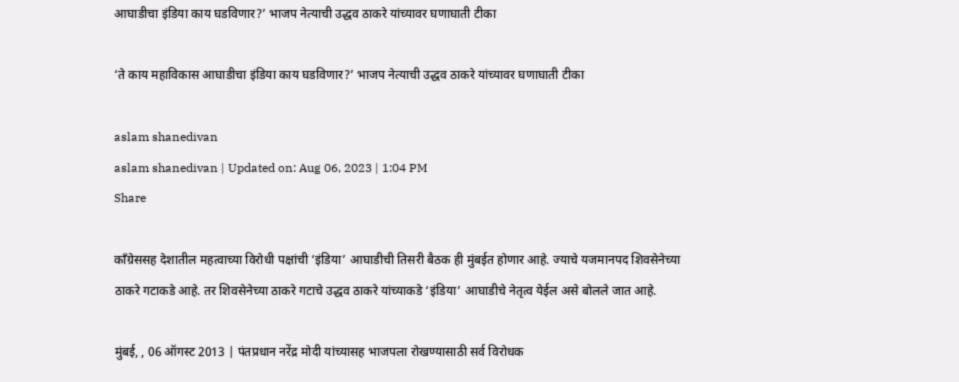आघाडीचा इंडिया काय घडविणार?’ भाजप नेत्याची उद्धव ठाकरे यांच्यावर घणाघाती टीका

‘ते काय महाविकास आघाडीचा इंडिया काय घडविणार?’ भाजप नेत्याची उद्धव ठाकरे यांच्यावर घणाघाती टीका

aslam shanedivan
aslam shanedivan | Updated on: Aug 06, 2023 | 1:04 PM
Share

काँग्रेससह देशातील महत्वाच्या विरोधी पक्षांची ‘इंडिया’ आघाडीची तिसरी बैठक ही मुंबईत होणार आहे. ज्याचे यजमानपद शिवसेनेच्या ठाकरे गटाकडे आहे. तर शिवसेनेच्या ठाकरे गटाचे उद्धव ठाकरे यांच्याकडे ‘इंडिया’ आघाडीचे नेतृत्व येईल असे बोलले जात आहे.

मुंबई, , 06 ऑगस्ट 2013 | पंतप्रधान नरेंद्र मोदी यांच्यासह भाजपला रोखण्यासाठी सर्व विरोधक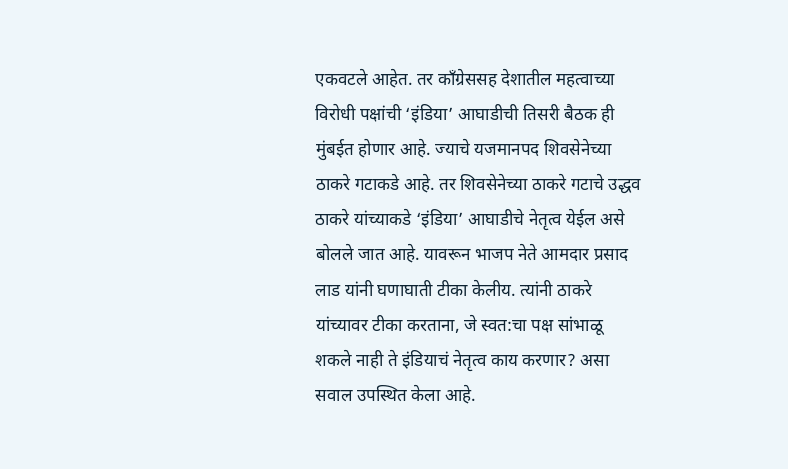एकवटले आहेत. तर काँग्रेससह देशातील महत्वाच्या विरोधी पक्षांची ‘इंडिया’ आघाडीची तिसरी बैठक ही मुंबईत होणार आहे. ज्याचे यजमानपद शिवसेनेच्या ठाकरे गटाकडे आहे. तर शिवसेनेच्या ठाकरे गटाचे उद्धव ठाकरे यांच्याकडे ‘इंडिया’ आघाडीचे नेतृत्व येईल असे बोलले जात आहे. यावरून भाजप नेते आमदार प्रसाद लाड यांनी घणाघाती टीका केलीय. त्यांनी ठाकरे यांच्यावर टीका करताना, जे स्वत:चा पक्ष सांभाळू शकले नाही ते इंडियाचं नेतृत्व काय करणार? असा सवाल उपस्थित केला आहे.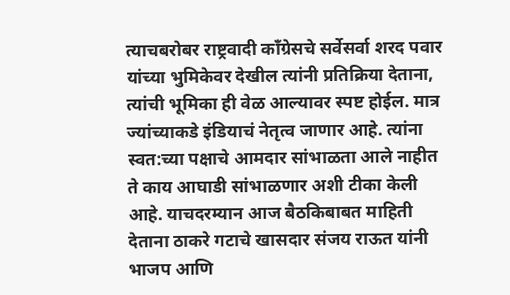त्याचबरोबर राष्ट्रवादी काँग्रेसचे सर्वेसर्वा शरद पवार यांच्या भुमिकेवर देखील त्यांनी प्रतिक्रिया देताना, त्यांची भूमिका ही वेळ आल्यावर स्पष्ट होईल. मात्र ज्यांच्याकडे इंडियाचं नेतृत्व जाणार आहे. त्यांना स्वत:च्या पक्षाचे आमदार सांभाळता आले नाहीत ते काय आघाडी सांभाळणार अशी टीका केली आहे. याचदरम्यान आज बैठकिबाबत माहिती देताना ठाकरे गटाचे खासदार संजय राऊत यांनी भाजप आणि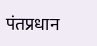पंतप्रधान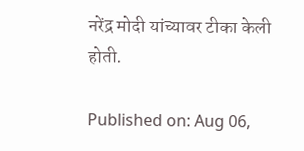नरेंद्र मोदी यांच्यावर टीका केली होती.

Published on: Aug 06,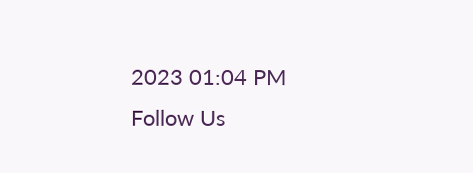2023 01:04 PM
Follow Us